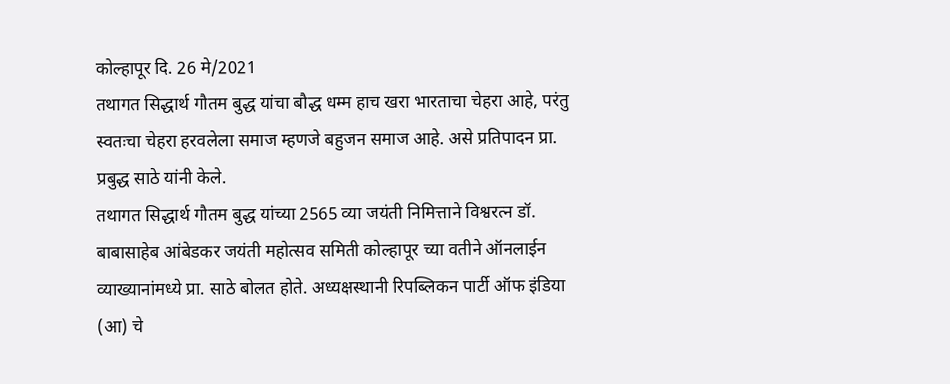कोल्हापूर दि. 26 मे/2021
तथागत सिद्धार्थ गौतम बुद्ध यांचा बौद्ध धम्म हाच खरा भारताचा चेहरा आहे, परंतु स्वतःचा चेहरा हरवलेला समाज म्हणजे बहुजन समाज आहे. असे प्रतिपादन प्रा. प्रबुद्ध साठे यांनी केले.
तथागत सिद्धार्थ गौतम बुद्ध यांच्या 2565 व्या जयंती निमित्ताने विश्वरत्न डॉ. बाबासाहेब आंबेडकर जयंती महोत्सव समिती कोल्हापूर च्या वतीने ऑनलाईन व्याख्यानांमध्ये प्रा. साठे बोलत होते. अध्यक्षस्थानी रिपब्लिकन पार्टी ऑफ इंडिया (आ) चे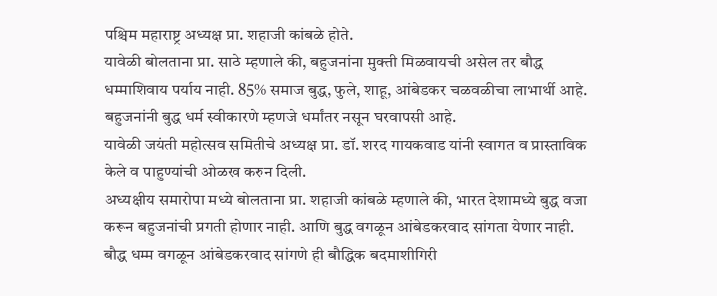पश्चिम महाराष्ट्र अध्यक्ष प्रा. शहाजी कांबळे होते.
यावेळी बोलताना प्रा. साठे म्हणाले की, बहुजनांना मुक्ती मिळवायची असेल तर बौद्ध धम्माशिवाय पर्याय नाही. 85% समाज बुद्ध, फुले, शाहू, आंबेडकर चळवळीचा लाभार्थी आहे. बहुजनांनी बुद्ध धर्म स्वीकारणे म्हणजे धर्मांतर नसून घरवापसी आहे.
यावेळी जयंती महोत्सव समितीचे अध्यक्ष प्रा. डॉ. शरद गायकवाड यांनी स्वागत व प्रास्ताविक केले व पाहुण्यांची ओळख करुन दिली.
अध्यक्षीय समारोपा मध्ये बोलताना प्रा. शहाजी कांबळे म्हणाले की, भारत देशामध्ये बुद्ध वजा करून बहुजनांची प्रगती होणार नाही. आणि बुद्ध वगळून आंबेडकरवाद सांगता येणार नाही. बौद्ध धम्म वगळून आंबेडकरवाद सांगणे ही बौद्धिक बदमाशीगिरी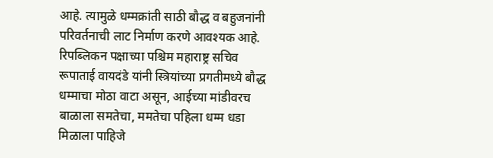आहे. त्यामुळे धम्मक्रांती साठी बौद्ध व बहुजनांनी परिवर्तनाची लाट निर्माण करणे आवश्यक आहे.
रिपब्लिकन पक्षाच्या पश्चिम महाराष्ट्र सचिव रूपाताई वायदंडे यांनी स्त्रियांच्या प्रगतीमध्ये बौद्ध धम्माचा मोठा वाटा असून, आईच्या मांडीवरच बाळाला समतेचा, ममतेचा पहिला धम्म धडा मिळाला पाहिजे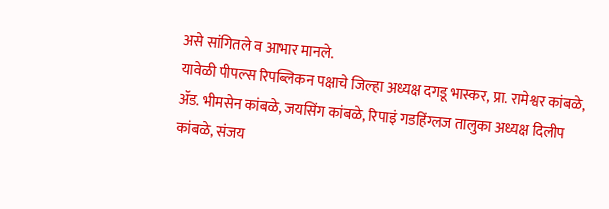असे सांगितले व आभार मानले.
यावेळी पीपल्स रिपब्लिकन पक्षाचे जिल्हा अध्यक्ष दगडू भास्कर, प्रा. रामेश्वर कांबळे, ॲड. भीमसेन कांबळे, जयसिंग कांबळे, रिपाइं गडहिंग्लज तालुका अध्यक्ष दिलीप कांबळे, संजय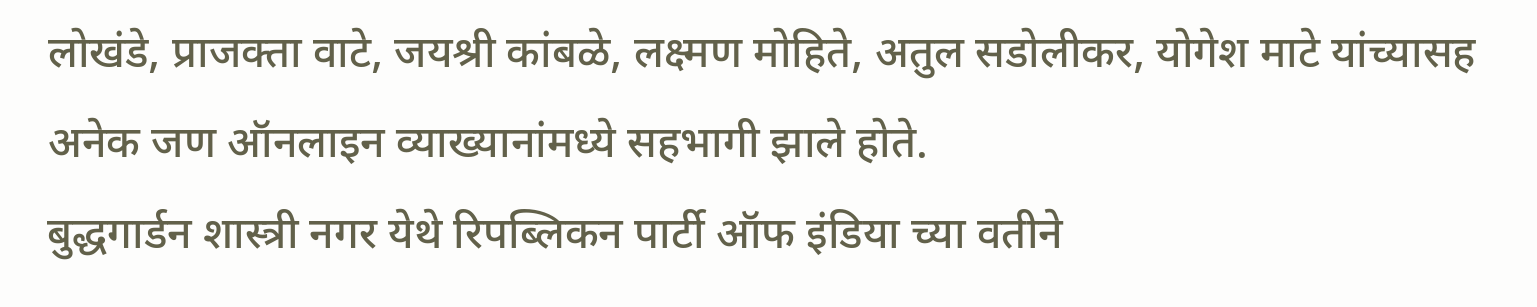लोखंडे, प्राजक्ता वाटे, जयश्री कांबळे, लक्ष्मण मोहिते, अतुल सडोलीकर, योगेश माटे यांच्यासह अनेक जण ऑनलाइन व्याख्यानांमध्ये सहभागी झाले होते.
बुद्धगार्डन शास्त्री नगर येथे रिपब्लिकन पार्टी ऑफ इंडिया च्या वतीने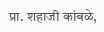प्रा. शहाजी कांबळे,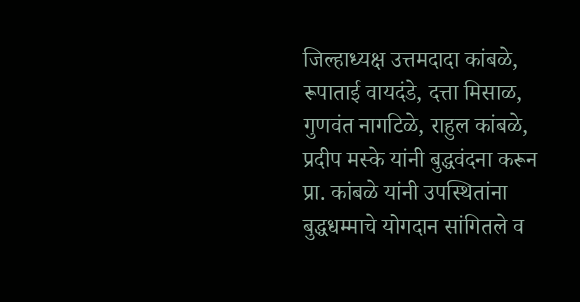जिल्हाध्यक्ष उत्तमदादा कांबळे, रूपाताई वायदंडे, दत्ता मिसाळ, गुणवंत नागटिळे, राहुल कांबळे, प्रदीप मस्के यांनी बुद्धवंदना करून प्रा. कांबळे यांनी उपस्थितांना बुद्धधम्माचे योगदान सांगितले व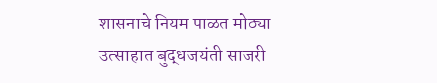शासनाचे नियम पाळत मोठ्या उत्साहात बुद्धजयंती साजरी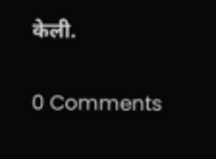केली.

0 Comments